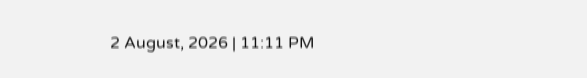2 August, 2026 | 11:11 PM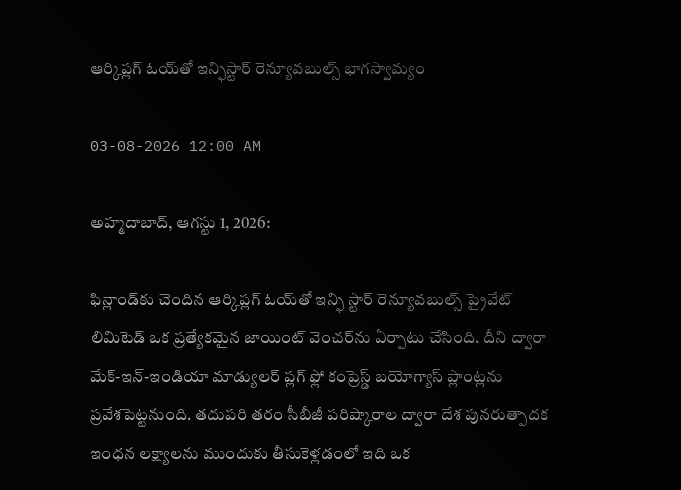ఆర్కిప్లగ్ ఓయ్‌తో ఇన్ఫిస్టార్ రెన్యూవబుల్స్ భాగస్వామ్యం

03-08-2026 12:00 AM

అహ్మదాబాద్, ఆగస్టు 1, 2026:

ఫిన్లాండ్‌కు చెందిన ఆర్కిప్లగ్ ఓయ్‌తో ఇన్ఫి స్టార్ రెన్యూవబుల్స్ ప్రైవేట్ లిమిటెడ్ ఒక ప్రత్యేకమైన జాయింట్ వెంచర్‌ను ఏర్పాటు చేసింది. దీని ద్వారా మేక్-ఇన్-ఇండియా మాడ్యులర్ ప్లగ్ ఫ్లో కంప్రెస్డ్ బయోగ్యాస్ ప్లాంట్లను ప్రవేశపెట్టనుంది. తదుపరి తరం సీబీజీ పరిష్కారాల ద్వారా దేశ పునరుత్పాదక ఇంధన లక్ష్యాలను ముందుకు తీసుకెళ్లడంలో ఇది ఒక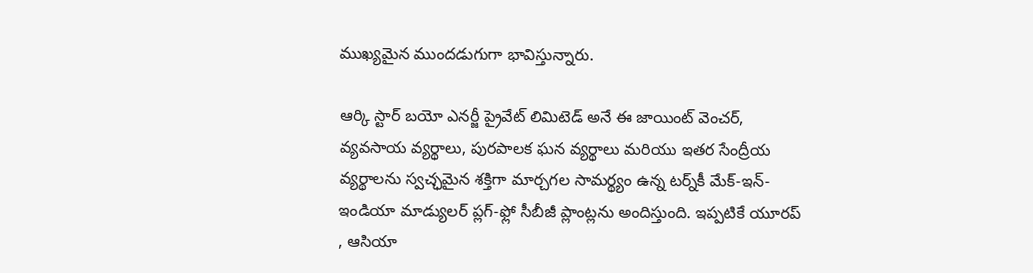ముఖ్యమైన ముందడుగుగా భావిస్తున్నారు.

ఆర్కి స్టార్ బయో ఎనర్జీ ప్రైవేట్ లిమిటెడ్ అనే ఈ జాయింట్ వెంచర్, వ్యవసాయ వ్యర్థాలు, పురపాలక ఘన వ్యర్థాలు మరియు ఇతర సేంద్రీయ వ్యర్థాలను స్వచ్ఛమైన శక్తిగా మార్చగల సామర్థ్యం ఉన్న టర్న్‌కీ మేక్-ఇన్-ఇండియా మాడ్యులర్ ప్లగ్-ఫ్లో సీబీజీ ప్లాంట్లను అందిస్తుంది. ఇప్పటికే యూరప్ , ఆసియా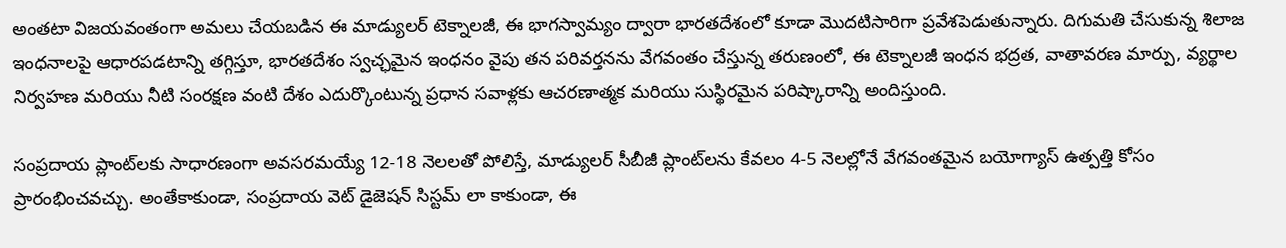అంతటా విజయవంతంగా అమలు చేయబడిన ఈ మాడ్యులర్ టెక్నాలజీ, ఈ భాగస్వామ్యం ద్వారా భారతదేశంలో కూడా మొదటిసారిగా ప్రవేశపెడుతున్నారు. దిగుమతి చేసుకున్న శిలాజ ఇంధనాలపై ఆధారపడటాన్ని తగ్గిస్తూ, భారతదేశం స్వచ్ఛమైన ఇంధనం వైపు తన పరివర్తనను వేగవంతం చేస్తున్న తరుణంలో, ఈ టెక్నాలజీ ఇంధన భద్రత, వాతావరణ మార్పు, వ్యర్థాల నిర్వహణ మరియు నీటి సంరక్షణ వంటి దేశం ఎదుర్కొంటున్న ప్రధాన సవాళ్లకు ఆచరణాత్మక మరియు సుస్థిరమైన పరిష్కారాన్ని అందిస్తుంది.

సంప్రదాయ ప్లాంట్‌లకు సాధారణంగా అవసరమయ్యే 12-18 నెలలతో పోలిస్తే, మాడ్యులర్ సీబీజీ ప్లాంట్‌లను కేవలం 4-5 నెలల్లోనే వేగవంతమైన బయోగ్యాస్ ఉత్పత్తి కోసం ప్రారంభించవచ్చు. అంతేకాకుండా, సంప్రదాయ వెట్ డైజెషన్ సిస్టమ్‌ లా కాకుండా, ఈ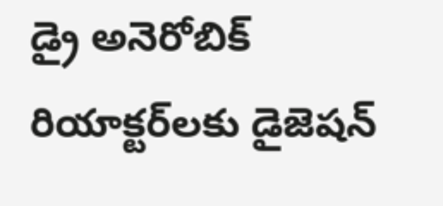డ్రై అనెరోబిక్ రియాక్టర్‌లకు డైజెషన్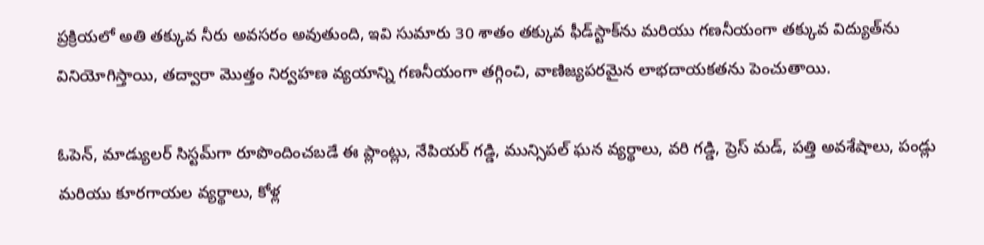ప్రక్రియలో అతి తక్కువ నీరు అవసరం అవుతుంది, ఇవి సుమారు 30 శాతం తక్కువ ఫీడ్‌స్టాక్‌ను మరియు గణనీయంగా తక్కువ విద్యుత్‌ను వినియోగిస్తాయి, తద్వారా మొత్తం నిర్వహణ వ్యయాన్ని గణనీయంగా తగ్గించి, వాణిజ్యపరమైన లాభదాయకతను పెంచుతాయి.

ఓపెన్, మాడ్యులర్ సిస్టమ్‌గా రూపొందించబడే ఈ ప్లాంట్లు, నేపియర్ గడ్డి, మున్సిపల్ ఘన వ్యర్థాలు, వరి గడ్డి, ప్రెస్ మడ్, పత్తి అవశేషాలు, పండ్లు మరియు కూరగాయల వ్యర్థాలు, కోళ్ల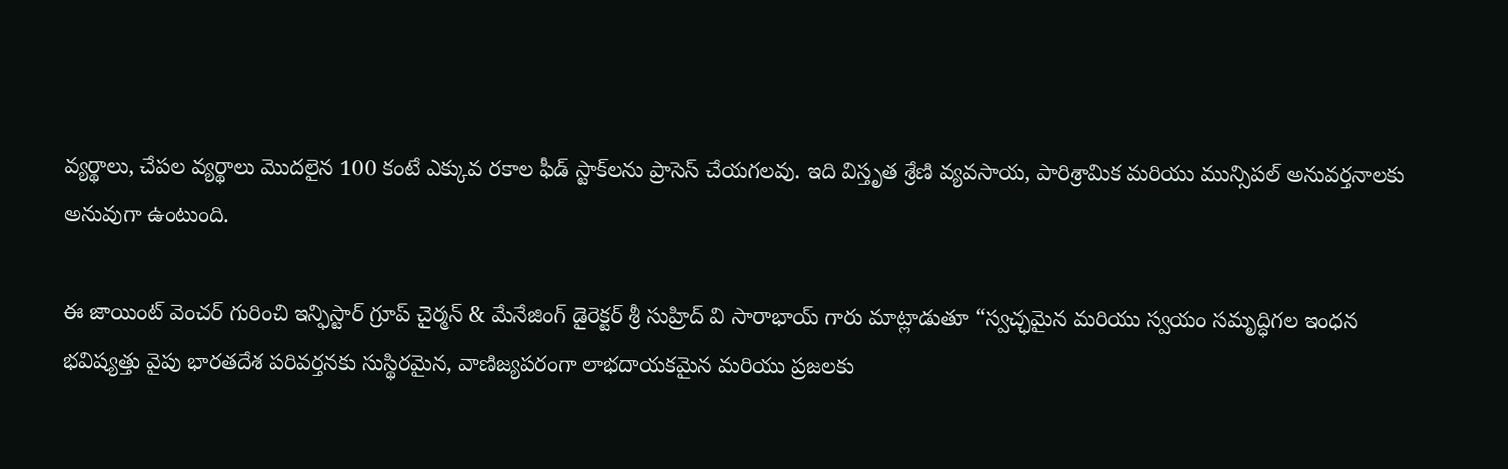వ్యర్థాలు, చేపల వ్యర్థాలు మొదలైన 100 కంటే ఎక్కువ రకాల ఫీడ్‌ స్టాక్‌లను ప్రాసెస్ చేయగలవు. ఇది విస్తృత శ్రేణి వ్యవసాయ, పారిశ్రామిక మరియు మున్సిపల్ అనువర్తనాలకు అనువుగా ఉంటుంది.

ఈ జాయింట్ వెంచర్‌ గురించి ఇన్ఫిస్టార్ గ్రూప్ చైర్మన్ & మేనేజింగ్ డైరెక్టర్ శ్రీ సుహ్రిద్ వి సారాభాయ్ గారు మాట్లాడుతూ “స్వచ్ఛమైన మరియు స్వయం సమృద్ధిగల ఇంధన భవిష్యత్తు వైపు భారతదేశ పరివర్తనకు సుస్థిరమైన, వాణిజ్యపరంగా లాభదాయకమైన మరియు ప్రజలకు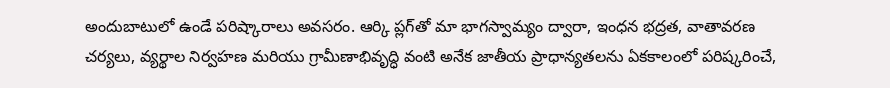అందుబాటులో ఉండే పరిష్కారాలు అవసరం. ఆర్కి ప్లగ్‌తో మా భాగస్వామ్యం ద్వారా, ఇంధన భద్రత, వాతావరణ చర్యలు, వ్యర్థాల నిర్వహణ మరియు గ్రామీణాభివృద్ధి వంటి అనేక జాతీయ ప్రాధాన్యతలను ఏకకాలంలో పరిష్కరించే,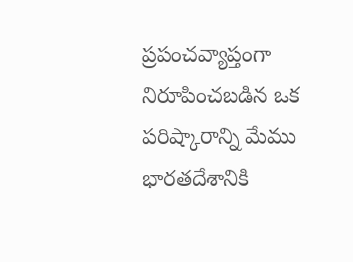ప్రపంచవ్యాప్తంగా నిరూపించబడిన ఒక పరిష్కారాన్ని మేము భారతదేశానికి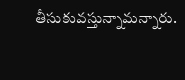తీసుకువస్తున్నామన్నారు.